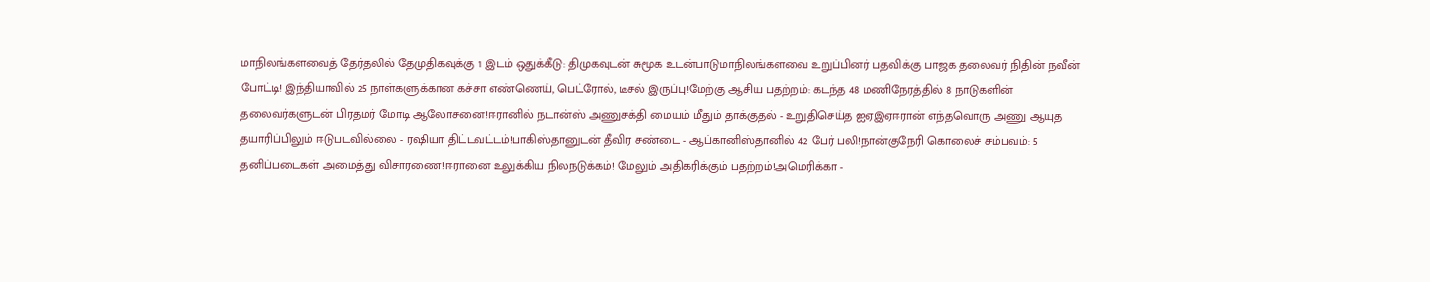மாநிலங்களவைத் தேர்தலில் தேமுதிகவுக்கு 1 இடம் ஒதுக்கீடு: திமுகவுடன் சுமூக உடன்பாடுமாநிலங்களவை உறுப்பினர் பதவிக்கு பாஜக தலைவர் நிதின் நவீன் போட்டி! இந்தியாவில் 25 நாள்களுக்கான கச்சா எண்ணெய், பெட்ரோல், டீசல் இருப்பு!மேற்கு ஆசிய பதற்றம்: கடந்த 48 மணிநேரத்தில் 8 நாடுகளின் தலைவர்களுடன் பிரதமர் மோடி ஆலோசனை!ஈரானில் நடான்ஸ் அணுசக்தி மையம் மீதும் தாக்குதல் - உறுதிசெய்த ஐஏஇஏஈரான் எந்தவொரு அணு ஆயுத தயாரிப்பிலும் ஈடுபடவில்லை - ரஷியா திட்டவட்டம்!பாகிஸ்தானுடன் தீவிர சண்டை - ஆப்கானிஸ்தானில் 42 பேர் பலி!நான்குநேரி கொலைச் சம்பவம்: 5 தனிப்படைகள் அமைத்து விசாரணை!ஈரானை உலுக்கிய நிலநடுக்கம்! மேலும் அதிகரிக்கும் பதற்றம்!அமெரிக்கா -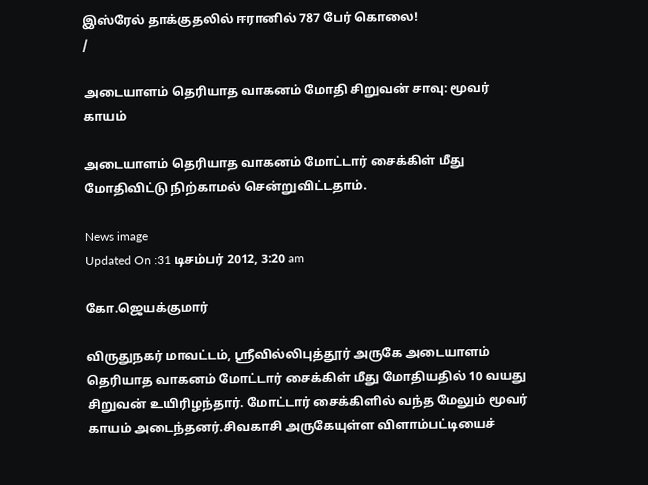இஸ்ரேல் தாக்குதலில் ஈரானில் 787 பேர் கொலை!
/

அடையாளம் தெரியாத வாகனம் மோதி சிறுவன் சாவு: மூவர் காயம்

அடையாளம் தெரியாத வாகனம் மோட்டார் சைக்கிள் மீது மோதிவிட்டு நிற்காமல் சென்றுவிட்டதாம்.

News image
Updated On :31 டிசம்பர் 2012, 3:20 am

கோ.ஜெயக்குமார்

விருதுநகர் மாவட்டம், ஸ்ரீவில்லிபுத்தூர் அருகே அடையாளம் தெரியாத வாகனம் மோட்டார் சைக்கிள் மீது மோதியதில் 10 வயது சிறுவன் உயிரிழந்தார். மோட்டார் சைக்கிளில் வந்த மேலும் மூவர் காயம் அடைந்தனர்.சிவகாசி அருகேயுள்ள விளாம்பட்டியைச்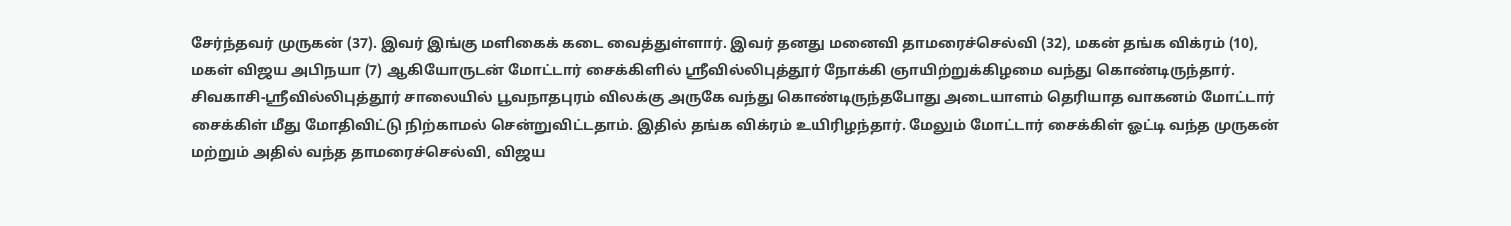சேர்ந்தவர் முருகன் (37). இவர் இங்கு மளிகைக் கடை வைத்துள்ளார். இவர் தனது மனைவி தாமரைச்செல்வி (32), மகன் தங்க விக்ரம் (10), மகள் விஜய அபிநயா (7) ஆகியோருடன் மோட்டார் சைக்கிளில் ஸ்ரீவில்லிபுத்தூர் நோக்கி ஞாயிற்றுக்கிழமை வந்து கொண்டிருந்தார். சிவகாசி-ஸ்ரீவில்லிபுத்தூர் சாலையில் பூவநாதபுரம் விலக்கு அருகே வந்து கொண்டிருந்தபோது அடையாளம் தெரியாத வாகனம் மோட்டார் சைக்கிள் மீது மோதிவிட்டு நிற்காமல் சென்றுவிட்டதாம். இதில் தங்க விக்ரம் உயிரிழந்தார். மேலும் மோட்டார் சைக்கிள் ஓட்டி வந்த முருகன் மற்றும் அதில் வந்த தாமரைச்செல்வி, விஜய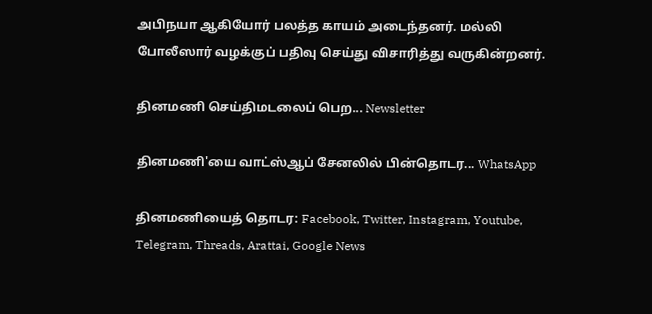அபிநயா ஆகியோர் பலத்த காயம் அடைந்தனர். மல்லி போலீஸார் வழக்குப் பதிவு செய்து விசாரித்து வருகின்றனர்.

தினமணி செய்திமடலைப் பெற... Newsletter

தினமணி'யை வாட்ஸ்ஆப் சேனலில் பின்தொடர... WhatsApp

தினமணியைத் தொடர: Facebook, Twitter, Instagram, Youtube, Telegram, Threads, Arattai, Google News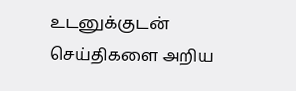உடனுக்குடன் செய்திகளை அறிய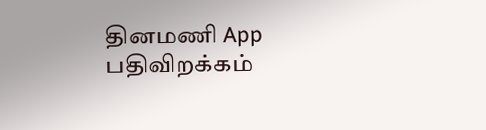தினமணி App பதிவிறக்கம்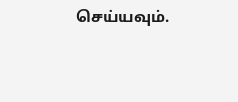செய்யவும்.